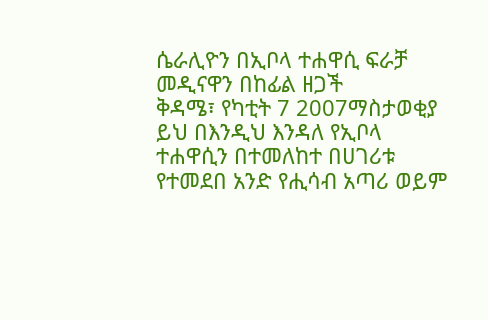ሴራሊዮን በኢቦላ ተሐዋሲ ፍራቻ መዲናዋን በከፊል ዘጋች
ቅዳሜ፣ የካቲት 7 2007ማስታወቂያ
ይህ በእንዲህ እንዳለ የኢቦላ ተሐዋሲን በተመለከተ በሀገሪቱ የተመደበ አንድ የሒሳብ አጣሪ ወይም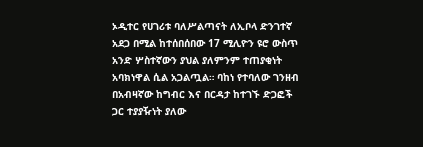ኦዲተር የሀገሪቱ ባለሥልጣናት ለኢቦላ ድንገተኛ አደጋ በሚል ከተሰበሰበው 17 ሚሊዮን ዩሮ ውስጥ አንድ ሦስተኛውን ያህል ያለምንም ተጠያቂነት አባክነዋል ሲል አጋልጧል። ባከነ የተባለው ገንዘብ በአብዛኛው ከግብር እና በርዳታ ከተገኙ ድጋፎች ጋር ተያያዥነት ያለው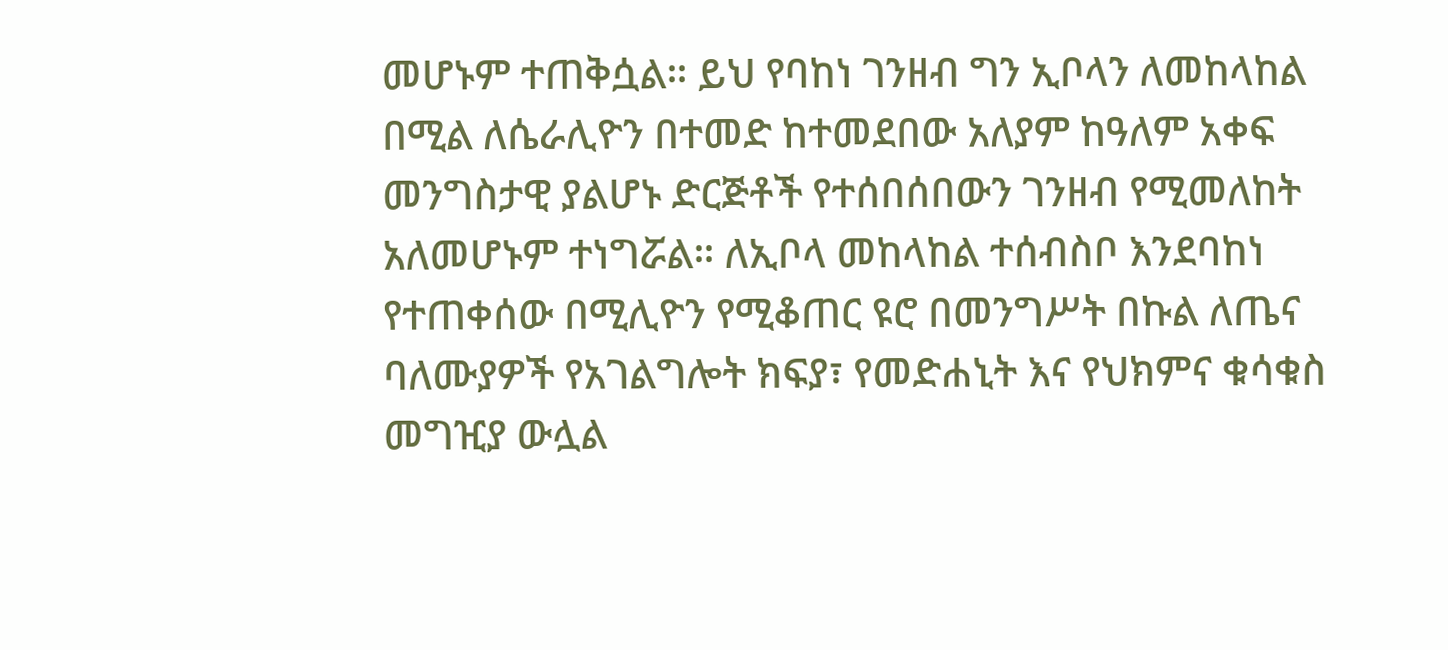መሆኑም ተጠቅሷል። ይህ የባከነ ገንዘብ ግን ኢቦላን ለመከላከል በሚል ለሴራሊዮን በተመድ ከተመደበው አለያም ከዓለም አቀፍ መንግስታዊ ያልሆኑ ድርጅቶች የተሰበሰበውን ገንዘብ የሚመለከት አለመሆኑም ተነግሯል። ለኢቦላ መከላከል ተሰብስቦ እንደባከነ የተጠቀሰው በሚሊዮን የሚቆጠር ዩሮ በመንግሥት በኩል ለጤና ባለሙያዎች የአገልግሎት ክፍያ፣ የመድሐኒት እና የህክምና ቁሳቁስ መግዢያ ውሏል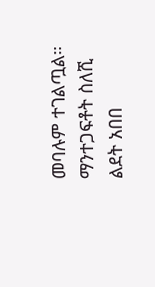መባሉም ተገልጧል።
ማንተጋፍቶት ስለሺ
ልደት አበበ